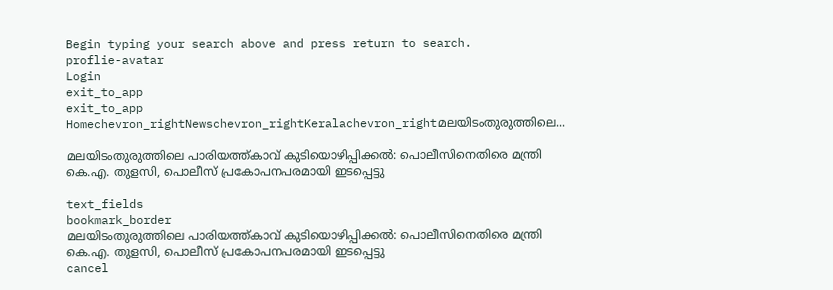Begin typing your search above and press return to search.
proflie-avatar
Login
exit_to_app
exit_to_app
Homechevron_rightNewschevron_rightKeralachevron_rightമലയിടംതുരുത്തിലെ...

മലയിടംതുരുത്തിലെ പാരിയത്ത്കാവ് കുടിയൊഴിപ്പിക്കൽ: പൊലീസിനെതിരെ മന്ത്രി കെ.എ. തുളസി, പൊലീസ് പ്രകോപനപരമായി ഇടപ്പെട്ടു

text_fields
bookmark_border
മലയിടംതുരുത്തിലെ പാരിയത്ത്കാവ് കുടിയൊഴിപ്പിക്കൽ: പൊലീസിനെതിരെ മന്ത്രി കെ.എ. തുളസി, പൊലീസ് പ്രകോപനപരമായി ഇടപ്പെട്ടു
cancel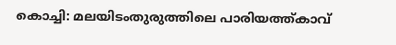കൊച്ചി: മലയിടംതുരുത്തിലെ പാരിയത്ത്കാവ്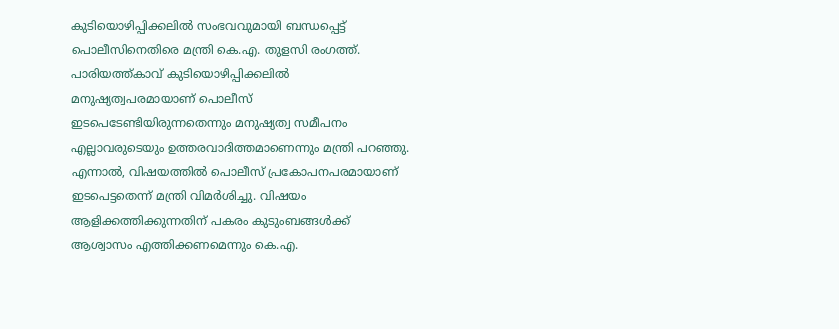കുടിയൊഴിപ്പിക്കലിൽ സംഭവവുമായി ബന്ധപ്പെട്ട് പൊലീസിനെതിരെ മന്ത്രി കെ.എ. തുളസി രംഗത്ത്. പാരിയത്ത്കാവ് കുടിയൊഴിപ്പിക്കലിൽ മനുഷ്യത്വപരമായാണ് പൊലീസ് ഇടപെടേണ്ടിയിരുന്നതെന്നും മനുഷ്യത്വ സമീപനം എല്ലാവരുടെയും ഉത്തരവാദിത്തമാണെന്നും മന്ത്രി പറഞ്ഞു. എന്നാൽ, വിഷയത്തിൽ പൊലീസ് പ്രകോപനപരമായാണ് ഇടപെട്ടതെന്ന് മന്ത്രി വിമർശിച്ചു. വിഷയം ആളിക്കത്തിക്കുന്നതിന് പകരം കുടുംബങ്ങൾക്ക് ആശ്വാസം എത്തിക്കണമെന്നും കെ.എ.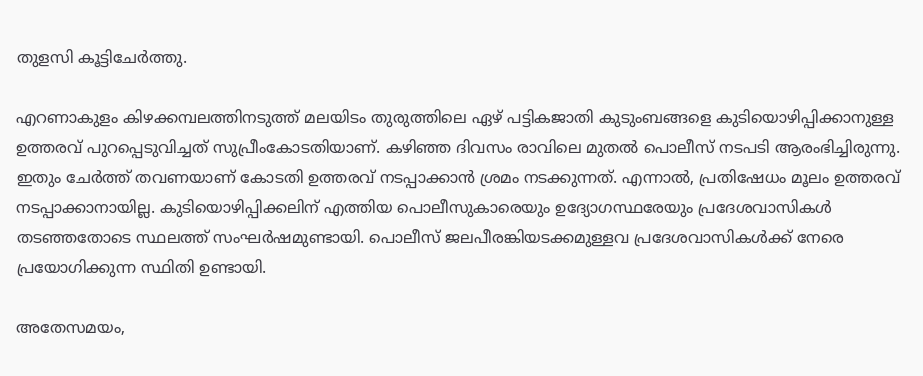തുളസി കൂട്ടിചേർത്തു.

എറണാകുളം കിഴക്കമ്പലത്തിനടുത്ത് മലയിടം തുരുത്തിലെ ഏഴ് പട്ടികജാതി കുടുംബങ്ങളെ കുടിയൊഴിപ്പിക്കാനുള്ള ഉത്തരവ് പുറപ്പെടുവിച്ചത് സുപ്രീംകോടതിയാണ്. കഴിഞ്ഞ ദിവസം രാവിലെ മുതൽ പൊലീസ് നടപടി ആരംഭിച്ചിരുന്നു. ഇതും ചേർത്ത് തവണയാണ് കോടതി ഉത്തരവ് നടപ്പാക്കാൻ ശ്രമം നടക്കുന്നത്. എന്നാൽ, പ്രതിഷേധം മൂലം ഉത്തരവ് നടപ്പാക്കാനായില്ല. കുടിയൊഴിപ്പിക്കലിന് എത്തിയ പൊലീസുകാരെയും ഉദ്യോഗസ്ഥരേയും പ്രദേശവാസികൾ തടഞ്ഞതോടെ സ്ഥലത്ത് സംഘർഷമുണ്ടായി. പൊലീസ് ജലപീരങ്കിയടക്കമുള്ളവ പ്രദേശവാസികൾക്ക് നേരെ പ്രയോഗിക്കുന്ന സ്ഥിതി ഉണ്ടായി.

അതേസമയം,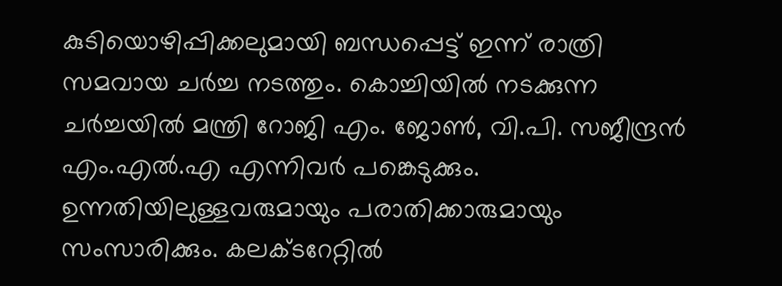കുടിയൊഴിപ്പിക്കലുമായി ബന്ധപ്പെട്ട് ഇന്ന് രാത്രി സമവായ ചർച്ച നടത്തും. കൊച്ചിയിൽ നടക്കുന്ന ചർച്ചയിൽ മന്ത്രി റോജി എം. ജോൺ, വി.പി. സജീന്ദ്രൻ എം.എൽ.എ എന്നിവർ പങ്കെടുക്കും. ഉന്നതിയിലുള്ളവരുമായും പരാതിക്കാരുമായും സംസാരിക്കും. കലക്ടറേറ്റിൽ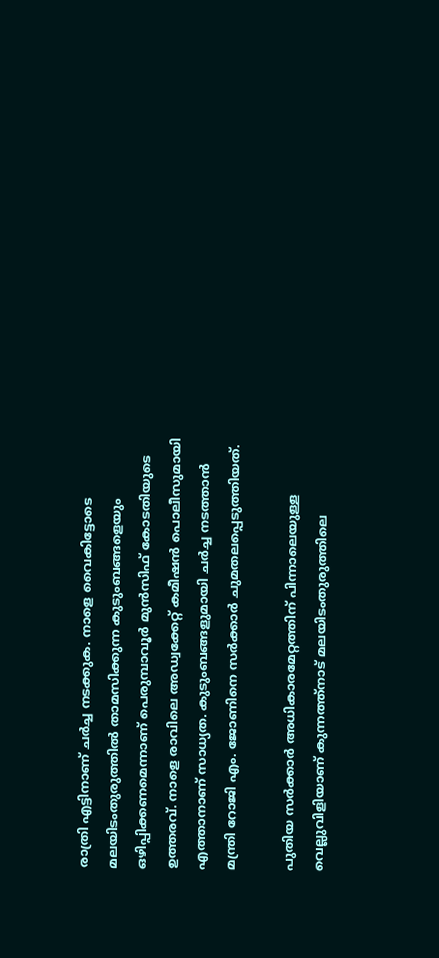രാത്രി എട്ടിനാണ് ചർച്ച നടക്കുക. നാളെ വൈകിട്ടോടെ മലയിടംതുരുത്തിൽ താമസിക്കുന്ന കുടുംബങ്ങളെയും ഒഴിപ്പിക്കണമെന്നാണ് പെരുമ്പാവൂർ മുൻസിഫ് കോടതിയുടെ ഉത്തരവ്. നാളെ രാവിലെ അഡ്വക്കേറ്റ് കമീഷൻ പൊലീസുമായി എത്താനാണ് സാധ്യത. കുടുംബങ്ങളുമായി ചർച്ച നടത്താൻ മന്ത്രി റോജി എം. ജോണിനെ സർക്കാർ ചുമതലപ്പെടുത്തിയത്.

പുതിയ സർക്കാർ അധികാരമേറ്റത്തിന് പിന്നാലെയുള്ള വെല്ലുവിളിയാണ് കുന്നത്ത്നാട് മലയിടംതുരുത്തിലെ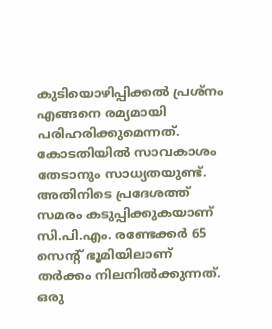കുടിയൊഴിപ്പിക്കൽ പ്രശ്നം എങ്ങനെ രമ്യമായി പരിഹരിക്കുമെന്നത്. കോടതിയിൽ സാവകാശം തേടാനും സാധ്യതയുണ്ട്. അതിനിടെ പ്രദേശത്ത് സമരം കടുപ്പിക്കുകയാണ് സി.പി.എം. രണ്ടേക്കർ 65 സെന്റ് ഭൂമിയിലാണ് തർക്കം നിലനിൽക്കുന്നത്. ഒരു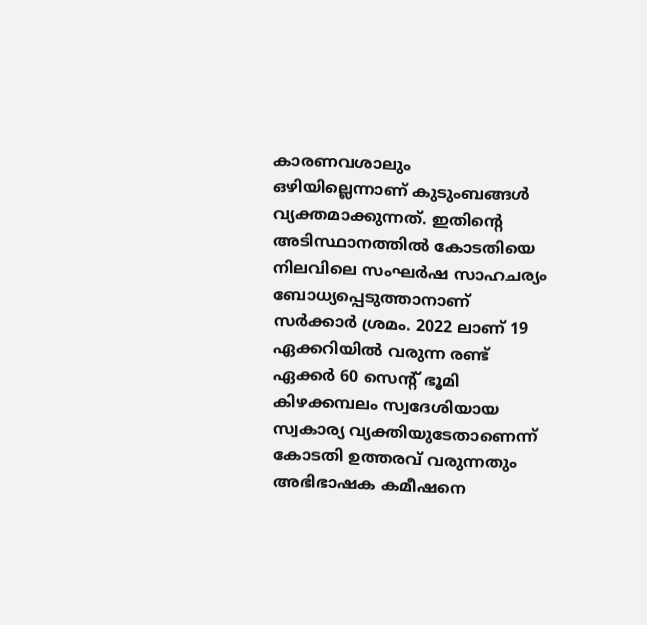കാരണവശാലും ഒഴിയില്ലെന്നാണ് കുടുംബങ്ങൾ വ്യക്തമാക്കുന്നത്. ഇതിന്റെ അടിസ്ഥാനത്തിൽ കോടതിയെ നിലവിലെ സംഘർഷ സാഹചര്യം ബോധ്യപ്പെടുത്താനാണ് സർക്കാർ ശ്രമം. 2022 ലാണ് 19 ഏക്കറിയിൽ വരുന്ന രണ്ട് ഏക്കർ 60 സെന്റ് ഭൂമി കിഴക്കമ്പലം സ്വദേശിയായ സ്വകാര്യ വ്യക്തിയുടേതാണെന്ന് കോടതി ഉത്തരവ് വരുന്നതും അഭിഭാഷക കമീഷനെ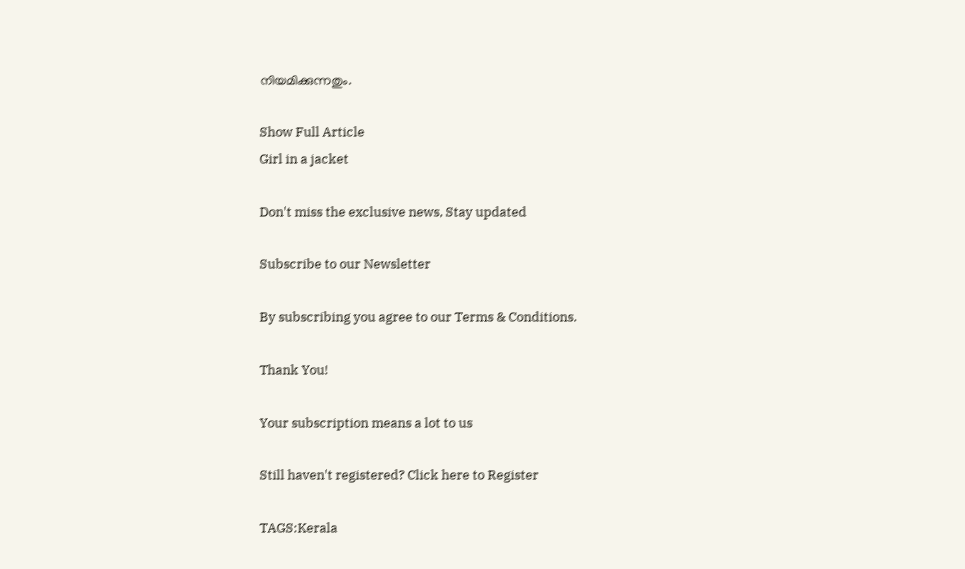നിയമിക്കുന്നതും.

Show Full Article
Girl in a jacket

Don't miss the exclusive news, Stay updated

Subscribe to our Newsletter

By subscribing you agree to our Terms & Conditions.

Thank You!

Your subscription means a lot to us

Still haven't registered? Click here to Register

TAGS:Kerala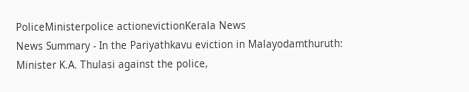PoliceMinisterpolice actionevictionKerala News
News Summary - In the Pariyathkavu eviction in Malayodamthuruth: Minister K.A. Thulasi against the police,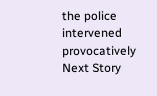the police intervened provocatively
Next Story